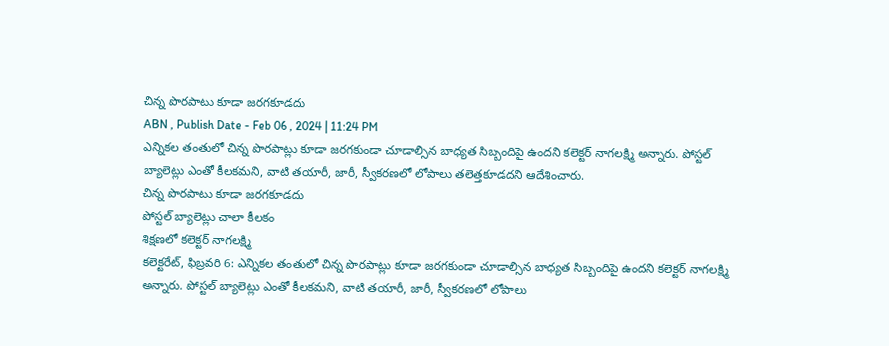చిన్న పొరపాటు కూడా జరగకూడదు
ABN , Publish Date - Feb 06 , 2024 | 11:24 PM
ఎన్నికల తంతులో చిన్న పొరపాట్లు కూడా జరగకుండా చూడాల్సిన బాధ్యత సిబ్బందిపై ఉందని కలెక్టర్ నాగలక్ష్మి అన్నారు. పోస్టల్ బ్యాలెట్లు ఎంతో కీలకమని, వాటి తయారీ, జారీ, స్వీకరణలో లోపాలు తలెత్తకూడదని ఆదేశించారు.
చిన్న పొరపాటు కూడా జరగకూడదు
పోస్టల్ బ్యాలెట్లు చాలా కీలకం
శిక్షణలో కలెక్టర్ నాగలక్ష్మి
కలెక్టరేట్, ఫిబ్రవరి 6: ఎన్నికల తంతులో చిన్న పొరపాట్లు కూడా జరగకుండా చూడాల్సిన బాధ్యత సిబ్బందిపై ఉందని కలెక్టర్ నాగలక్ష్మి అన్నారు. పోస్టల్ బ్యాలెట్లు ఎంతో కీలకమని, వాటి తయారీ, జారీ, స్వీకరణలో లోపాలు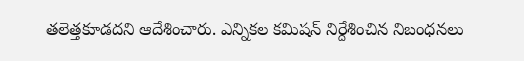తలెత్తకూడదని ఆదేశించారు. ఎన్నికల కమిషన్ నిర్దేశించిన నిబంధనలు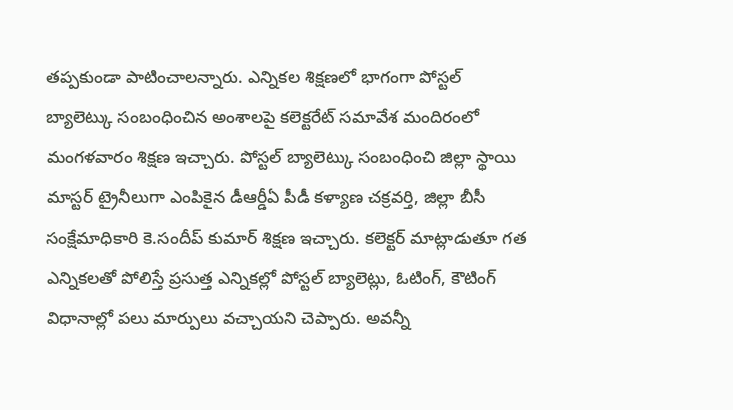తప్పకుండా పాటించాలన్నారు. ఎన్నికల శిక్షణలో భాగంగా పోస్టల్ బ్యాలెట్కు సంబంధించిన అంశాలపై కలెక్టరేట్ సమావేశ మందిరంలో మంగళవారం శిక్షణ ఇచ్చారు. పోస్టల్ బ్యాలెట్కు సంబంధించి జిల్లా స్థాయి మాస్టర్ ట్రైనీలుగా ఎంపికైన డీఆర్డీఏ పీడీ కళ్యాణ చక్రవర్తి, జిల్లా బీసీ సంక్షేమాధికారి కె.సందీప్ కుమార్ శిక్షణ ఇచ్చారు. కలెక్టర్ మాట్లాడుతూ గత ఎన్నికలతో పోలిస్తే ప్రసుత్త ఎన్నికల్లో పోస్టల్ బ్యాలెట్లు, ఓటింగ్, కౌటింగ్ విధానాల్లో పలు మార్పులు వచ్చాయని చెప్పారు. అవన్నీ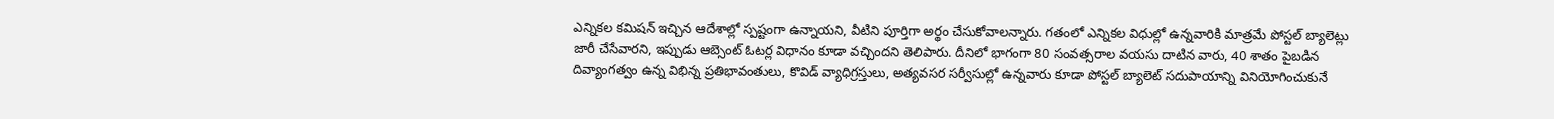ఎన్నికల కమిషన్ ఇచ్చిన ఆదేశాల్లో స్పష్టంగా ఉన్నాయని, వీటిని పూర్తిగా అర్థం చేసుకోవాలన్నారు. గతంలో ఎన్నికల విధుల్లో ఉన్నవారికి మాత్రమే పోస్టల్ బ్యాలెట్లు జారీ చేసేవారని, ఇప్పుడు ఆబ్సెంట్ ఓటర్ల విధానం కూడా వచ్చిందని తెలిపారు. దీనిలో భాగంగా 80 సంవత్సరాల వయసు దాటిన వారు, 40 శాతం పైబడిన దివ్యాంగత్వం ఉన్న విభిన్న ప్రతిభావంతులు, కొవిడ్ వ్యాధిగ్రస్తులు, అత్యవసర సర్వీసుల్లో ఉన్నవారు కూడా పోస్టల్ బ్యాలెట్ సదుపాయాన్ని వినియోగించుకునే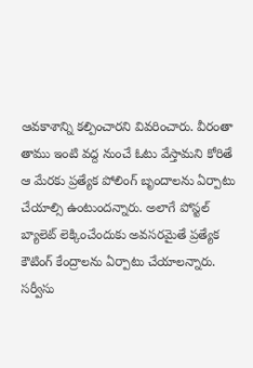ఆవకాశాన్ని కల్పించారని వివరించారు. వీరంతా తాము ఇంటి వద్ద నుంచే ఓటు వేస్తామని కోరితే ఆ మేరకు ప్రత్యేక పోలింగ్ బృందాలను ఏర్పాటు చేయాల్సి ఉంటుందన్నారు. అలాగే పోస్టల్ బ్యాలెట్ లెక్కించేందుకు అవసరమైతే ప్రత్యేక కౌటింగ్ కేంద్రాలను ఏర్పాటు చేయాలన్నారు. సర్వీసు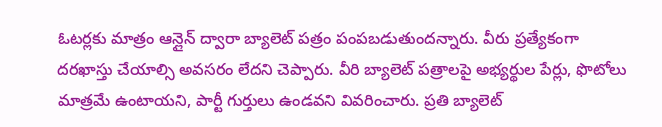ఓటర్లకు మాత్రం ఆన్లైన్ ద్వారా బ్యాలెట్ పత్రం పంపబడుతుందన్నారు. వీరు ప్రత్యేకంగా దరఖాస్తు చేయాల్సి అవసరం లేదని చెప్పారు. వీరి బ్యాలెట్ పత్రాలపై అభ్యర్థుల పేర్లు, ఫొటోలు మాత్రమే ఉంటాయని, పార్టీ గుర్తులు ఉండవని వివరించారు. ప్రతి బ్యాలెట్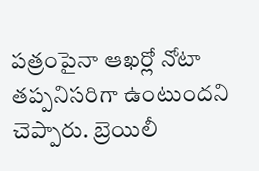పత్రంపైనా ఆఖర్లో నోటా తప్పనిసరిగా ఉంటుందని చెప్పారు. బ్రెయిలీ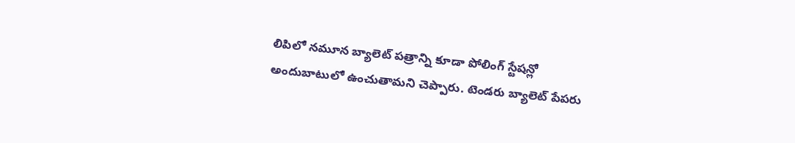లిపిలో నమూన బ్యాలెట్ పత్రాన్ని కూడా పోలింగ్ స్టేషన్లో అందుబాటులో ఉంచుతామని చెప్పారు. టెండరు బ్యాలెట్ పేపరు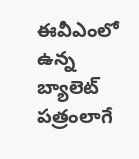ఈవీఎంలో ఉన్న బ్యాలెట్ పత్రంలాగే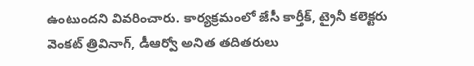ఉంటుందని వివరించారు. కార్యక్రమంలో జేసీ కార్తీక్, ట్రైనీ కలెక్టరు వెంకట్ త్రివినాగ్, డీఆర్వో అనిత తదితరులు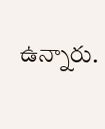ఉన్నారు.